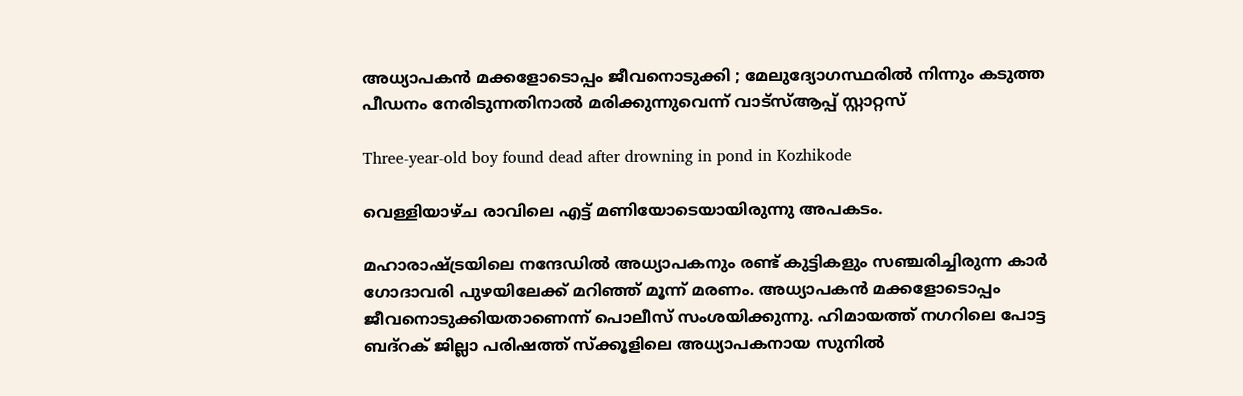അധ്യാപകന്‍ മക്കളോടൊപ്പം ജീവനൊടുക്കി ; മേലുദ്യോഗസ്ഥരില്‍ നിന്നും കടുത്ത പീഡനം നേരിടുന്നതിനാല്‍ മരിക്കുന്നുവെന്ന് വാട്‌സ്ആപ്പ് സ്റ്റാറ്റസ്

Three-year-old boy found dead after drowning in pond in Kozhikode

വെള്ളിയാഴ്ച രാവിലെ എട്ട് മണിയോടെയായിരുന്നു അപകടം.

മഹാരാഷ്ട്രയിലെ നന്ദേഡില്‍ അധ്യാപകനും രണ്ട് കുട്ടികളും സഞ്ചരിച്ചിരുന്ന കാര്‍ ഗോദാവരി പുഴയിലേക്ക് മറിഞ്ഞ് മൂന്ന് മരണം. അധ്യാപകന്‍ മക്കളോടൊപ്പം ജീവനൊടുക്കിയതാണെന്ന് പൊലീസ് സംശയിക്കുന്നു. ഹിമായത്ത് നഗറിലെ പോട്ട ബദ്റക് ജില്ലാ പരിഷത്ത് സ്‌ക്കൂളിലെ അധ്യാപകനായ സുനില്‍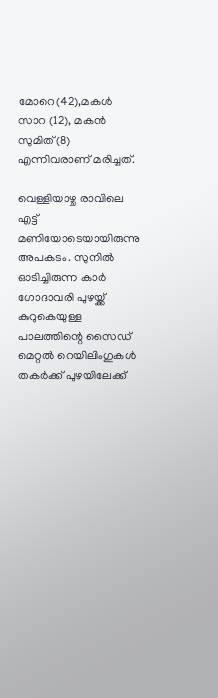മോറെ(42),മകള്‍ സാറ (12), മകന്‍ സുമിത്(8) എന്നിവരാണ് മരിച്ചത്.

വെള്ളിയാഴ്ച രാവിലെ എട്ട് മണിയോടെയായിരുന്നു അപകടം. സുനില്‍ ഓടിച്ചിരുന്ന കാര്‍ ഗോദാവരി പുഴയ്ക്ക് കുറുകെയുള്ള പാലത്തിന്റെ സൈഡ് മെറ്റല്‍ റെയിലിംഗുകള്‍ തകര്‍ക്ക് പുഴയിലേക്ക്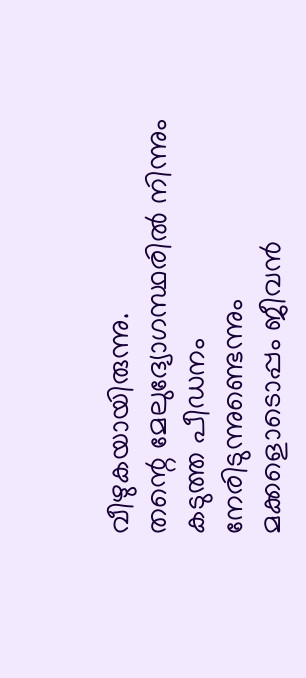വീഴുകയായിരുന്നു.
തന്റെ മേലുദ്യോഗസ്ഥരില്‍ നിന്നും കടുത്ത പീഡനം നേരിടുന്നുണ്ടെന്നും മക്കളൊടൊപ്പം ജീവന്‍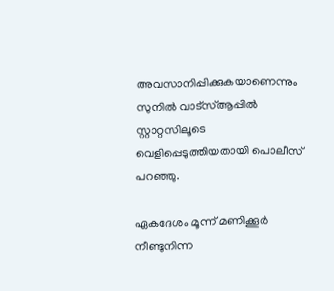അവസാനിപ്പിക്കുകയാണെന്നും സുനില്‍ വാട്സ്ആപ്പില്‍ സ്റ്റാറ്റസിലൂടെ വെളിപ്പെടുത്തിയതായി പൊലീസ് പറഞ്ഞു.

ഏകദേശം മൂന്ന് മണിക്കൂര്‍ നീണ്ടുനിന്ന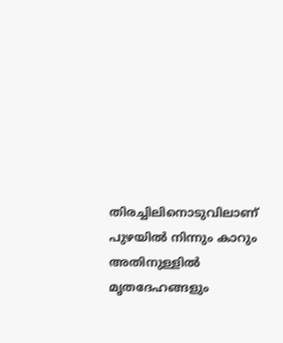തിരച്ചിലിനൊടുവിലാണ് പുഴയില്‍ നിന്നും കാറും അതിനുള്ളില്‍ മൃതദേഹങ്ങളും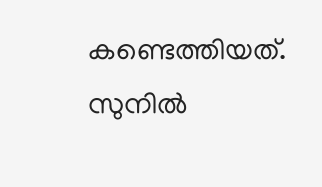കണ്ടെത്തിയത്. സുനില്‍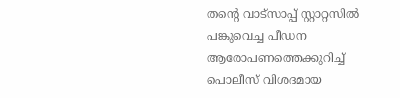തന്റെ വാട്സാപ്പ് സ്റ്റാറ്റസില്‍ പങ്കുവെച്ച പീഡന ആരോപണത്തെക്കുറിച്ച് പൊലീസ് വിശദമായ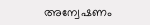അന്വേഷണം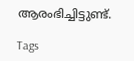ആരംഭിച്ചിട്ടുണ്ട്.

Tags